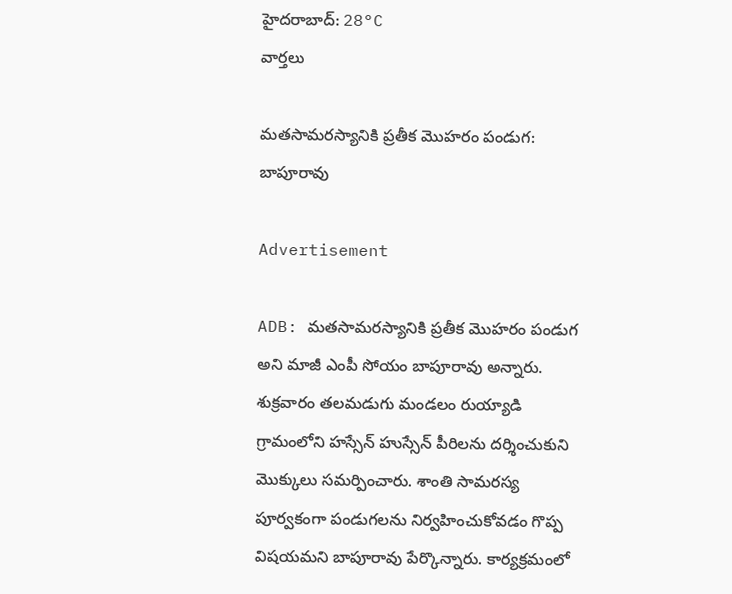హైదరాబాద్: 28°C
వార్తలు

మతసామరస్యానికి ప్రతీక మొహరం పండుగ: బాపూరావు

Advertisement

ADB: మతసామరస్యానికి ప్రతీక మొహరం పండుగ అని మాజీ ఎంపీ సోయం బాపూరావు అన్నారు. శుక్రవారం తలమడుగు మండలం రుయ్యాడి గ్రామంలోని హస్సేన్ హుస్సేన్ పీరిలను దర్శించుకుని మొక్కులు సమర్పించారు. శాంతి సామరస్య పూర్వకంగా పండుగలను నిర్వహించుకోవడం గొప్ప విషయమని బాపూరావు పేర్కొన్నారు. కార్యక్రమంలో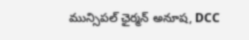మున్సిపల్ ఛైర్మన్ అనూష, DCC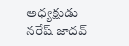అధ్యక్షుడు నరేష్ జాదవ్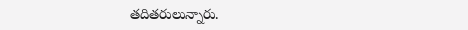తదితరులున్నారు.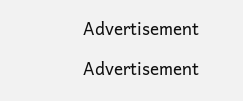Advertisement

Advertisement